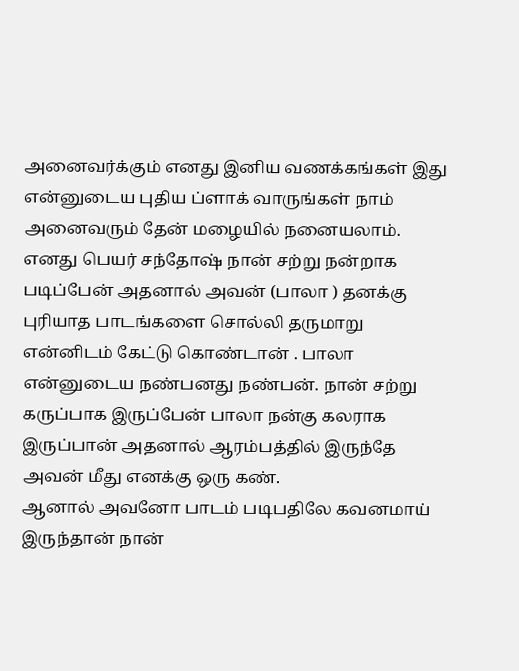அனைவர்க்கும் எனது இனிய வணக்கங்கள் இது என்னுடைய புதிய ப்ளாக் வாருங்கள் நாம் அனைவரும் தேன் மழையில் நனையலாம். எனது பெயர் சந்தோஷ் நான் சற்று நன்றாக படிப்பேன் அதனால் அவன் (பாலா ) தனக்கு புரியாத பாடங்களை சொல்லி தருமாறு என்னிடம் கேட்டு கொண்டான் . பாலா என்னுடைய நண்பனது நண்பன். நான் சற்று கருப்பாக இருப்பேன் பாலா நன்கு கலராக இருப்பான் அதனால் ஆரம்பத்தில் இருந்தே அவன் மீது எனக்கு ஒரு கண்.
ஆனால் அவனோ பாடம் படிபதிலே கவனமாய் இருந்தான் நான்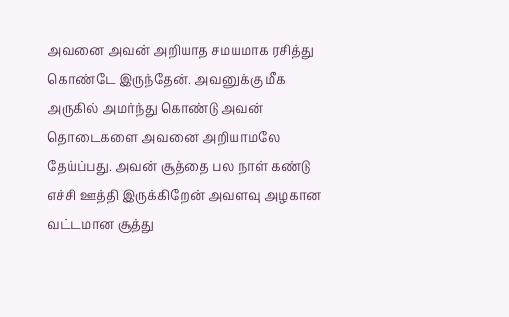அவனை அவன் அறியாத சமயமாக ரசித்து கொண்டே இருந்தேன். அவனுக்கு மீக அருகில் அமர்ந்து கொண்டு அவன் தொடைகளை அவனை அறியாமலே தேய்ப்பது. அவன் சூத்தை பல நாள் கண்டு எச்சி ஊத்தி இருக்கிறேன் அவளவு அழகான வட்டமான சூத்து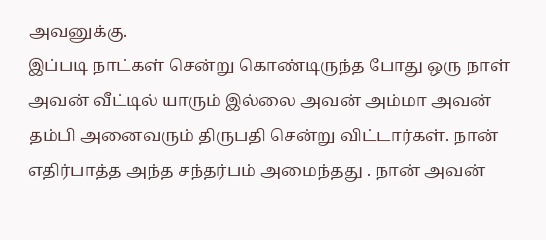அவனுக்கு.
இப்படி நாட்கள் சென்று கொண்டிருந்த போது ஒரு நாள் அவன் வீட்டில் யாரும் இல்லை அவன் அம்மா அவன் தம்பி அனைவரும் திருபதி சென்று விட்டார்கள். நான் எதிர்பாத்த அந்த சந்தர்பம் அமைந்தது . நான் அவன்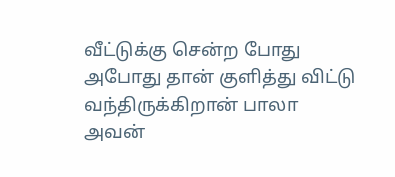வீட்டுக்கு சென்ற போது அபோது தான் குளித்து விட்டு வந்திருக்கிறான் பாலா அவன்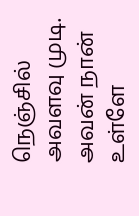நெஞ்சில் அவளவு முடி. அவன் நான் உள்ளே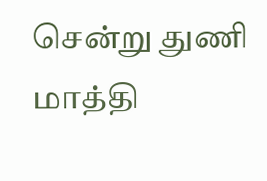சென்று துணி மாத்தி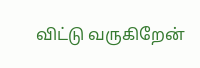விட்டு வருகிறேன்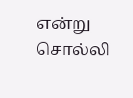என்று சொல்லி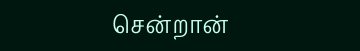சென்றான்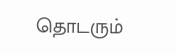தொடரும்